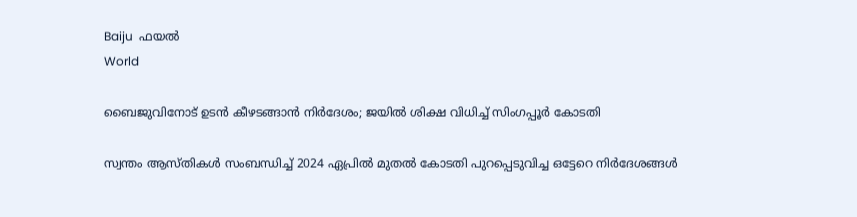Baiju  ഫയല്‍
World

ബൈജുവിനോട് ഉടന്‍ കീഴടങ്ങാന്‍ നിര്‍ദേശം; ജയില്‍ ശിക്ഷ വിധിച്ച് സിംഗപ്പൂര്‍ കോടതി

സ്വന്തം ആസ്തികള്‍ സംബന്ധിച്ച് 2024 ഏപ്രില്‍ മുതല്‍ കോടതി പുറപ്പെടുവിച്ച ഒട്ടേറെ നിര്‍ദേശങ്ങള്‍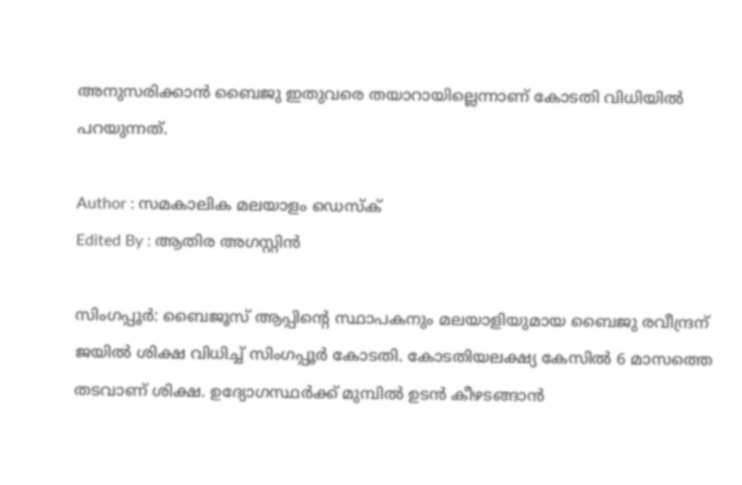അനുസരിക്കാന്‍ ബൈജു ഇതുവരെ തയാറായില്ലെന്നാണ് കോടതി വിധിയില്‍ പറയുന്നത്.

Author : സമകാലിക മലയാളം ഡെസ്ക്
Edited By : ആതിര അഗസ്റ്റിന്‍

സിംഗപ്പൂര്‍: ബൈജൂസ് ആപ്പിന്റെ സ്ഥാപകനും മലയാളിയുമായ ബൈജു രവീന്ദ്രന് ജയില്‍ ശിക്ഷ വിധിച്ച് സിംഗപ്പൂര്‍ കോടതി. കോടതിയലക്ഷ്യ കേസില്‍ 6 മാസത്തെ തടവാണ് ശിക്ഷ. ഉദ്യോഗസ്ഥര്‍ക്ക് മുമ്പില്‍ ഉടന്‍ കീഴടങ്ങാന്‍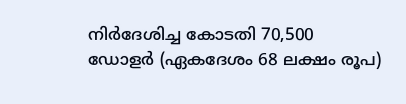നിര്‍ദേശിച്ച കോടതി 70,500 ഡോളര്‍ (ഏകദേശം 68 ലക്ഷം രൂപ)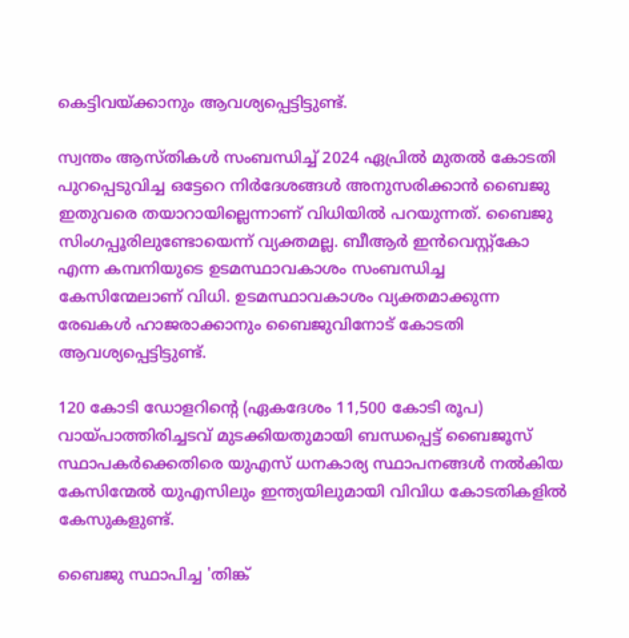കെട്ടിവയ്ക്കാനും ആവശ്യപ്പെട്ടിട്ടുണ്ട്.

സ്വന്തം ആസ്തികള്‍ സംബന്ധിച്ച് 2024 ഏപ്രില്‍ മുതല്‍ കോടതി പുറപ്പെടുവിച്ച ഒട്ടേറെ നിര്‍ദേശങ്ങള്‍ അനുസരിക്കാന്‍ ബൈജു ഇതുവരെ തയാറായില്ലെന്നാണ് വിധിയില്‍ പറയുന്നത്. ബൈജു സിംഗപ്പൂരിലുണ്ടോയെന്ന് വ്യക്തമല്ല. ബീആര്‍ ഇന്‍വെസ്റ്റ്‌കോ എന്ന കമ്പനിയുടെ ഉടമസ്ഥാവകാശം സംബന്ധിച്ച കേസിന്മേലാണ് വിധി. ഉടമസ്ഥാവകാശം വ്യക്തമാക്കുന്ന രേഖകള്‍ ഹാജരാക്കാനും ബൈജുവിനോട് കോടതി ആവശ്യപ്പെട്ടിട്ടുണ്ട്.

120 കോടി ഡോളറിന്റെ (ഏകദേശം 11,500 കോടി രൂപ) വായ്പാത്തിരിച്ചടവ് മുടക്കിയതുമായി ബന്ധപ്പെട്ട് ബൈജൂസ് സ്ഥാപകര്‍ക്കെതിരെ യുഎസ് ധനകാര്യ സ്ഥാപനങ്ങള്‍ നല്‍കിയ കേസിന്മേല്‍ യുഎസിലും ഇന്ത്യയിലുമായി വിവിധ കോടതികളില്‍ കേസുകളുണ്ട്.

ബൈജു സ്ഥാപിച്ച 'തിങ്ക്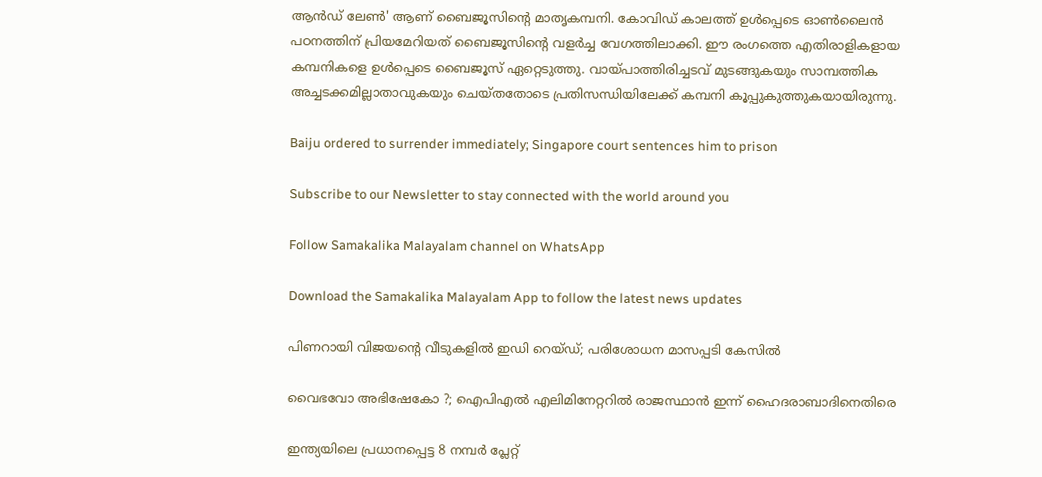ആന്‍ഡ് ലേണ്‍' ആണ് ബൈജൂസിന്റെ മാതൃകമ്പനി. കോവിഡ് കാലത്ത് ഉള്‍പ്പെടെ ഓണ്‍ലൈന്‍ പഠനത്തിന് പ്രിയമേറിയത് ബൈജൂസിന്റെ വളര്‍ച്ച വേഗത്തിലാക്കി. ഈ രംഗത്തെ എതിരാളികളായ കമ്പനികളെ ഉള്‍പ്പെടെ ബൈജൂസ് ഏറ്റെടുത്തു. വായ്പാത്തിരിച്ചടവ് മുടങ്ങുകയും സാമ്പത്തിക അച്ചടക്കമില്ലാതാവുകയും ചെയ്തതോടെ പ്രതിസന്ധിയിലേക്ക് കമ്പനി കൂപ്പുകുത്തുകയായിരുന്നു.

Baiju ordered to surrender immediately; Singapore court sentences him to prison

Subscribe to our Newsletter to stay connected with the world around you

Follow Samakalika Malayalam channel on WhatsApp

Download the Samakalika Malayalam App to follow the latest news updates

പിണറായി വിജയന്റെ വീടുകളില്‍ ഇഡി റെയ്ഡ്; പരിശോധന മാസപ്പടി കേസില്‍

വൈഭവോ അഭിഷേകോ ?; ഐപിഎല്‍ എലിമിനേറ്ററില്‍ രാജസ്ഥാന്‍ ഇന്ന് ഹൈദരാബാദിനെതിരെ

ഇന്ത്യയിലെ പ്രധാനപ്പെട്ട 8 നമ്പർ പ്ലേറ്റ്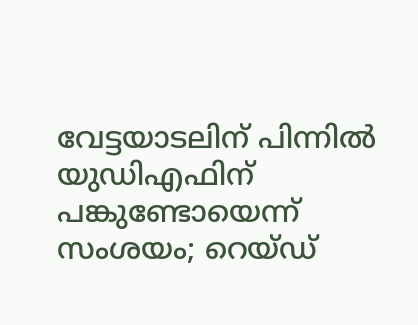വേട്ടയാടലിന് പിന്നിൽ യുഡിഎഫിന് പങ്കുണ്ടോയെന്ന് സംശയം; റെയ്‌ഡ്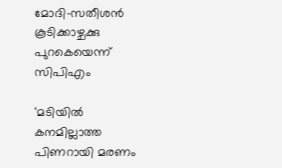മോദി-സതീശൻ കൂടിക്കാഴ്ചക്കു പുറകെയെന്ന് സിപിഎം

'മടിയിൽ കനമില്ലാത്ത പിണറായി മരണം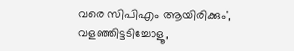വരെ സിപിഎം ആയിരിക്കും', വളഞ്ഞിട്ടടിച്ചോളൂ,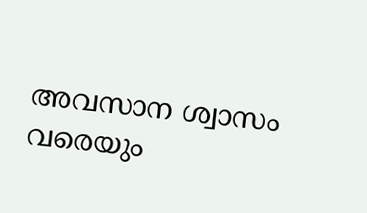അവസാന ശ്വാസം വരെയും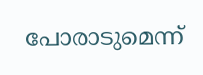പോരാടുമെന്ന്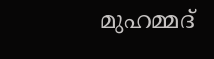മുഹമ്മദ്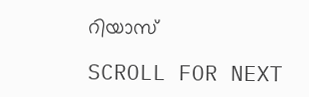റിയാസ്

SCROLL FOR NEXT